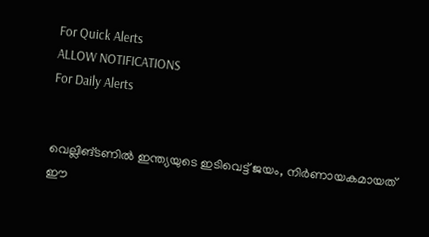For Quick Alerts
ALLOW NOTIFICATIONS
For Daily Alerts


വെല്ലിങ്ടണില്‍ ഇന്ത്യയുടെ ഇടിവെട്ട് ജയം, നിര്‍ണായകമായത് ഈ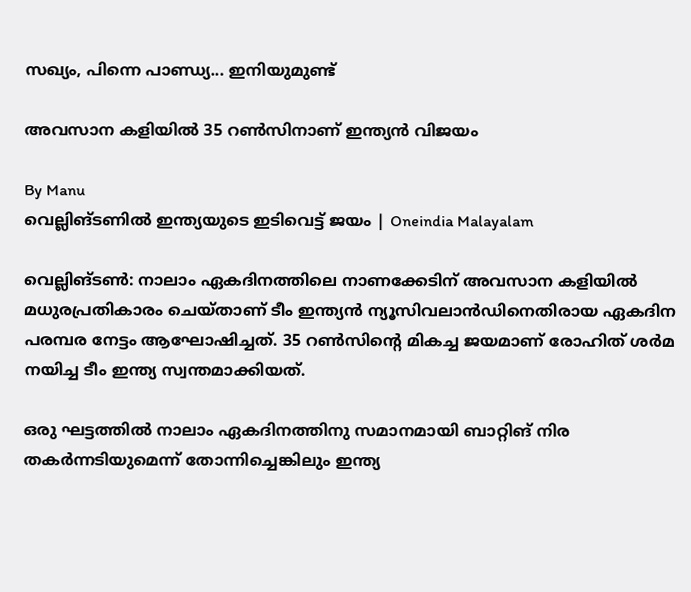സഖ്യം, പിന്നെ പാണ്ഡ്യ... ഇനിയുമുണ്ട്

അവസാന കളിയില്‍ 35 റണ്‍സിനാണ് ഇന്ത്യന്‍ വിജയം

By Manu
വെല്ലിങ്ടണില്‍ ഇന്ത്യയുടെ ഇടിവെട്ട് ജയം | Oneindia Malayalam

വെല്ലിങ്ടണ്‍: നാലാം ഏകദിനത്തിലെ നാണക്കേടിന് അവസാന കളിയില്‍ മധുരപ്രതികാരം ചെയ്താണ് ടീം ഇന്ത്യന്‍ ന്യൂസിവലാന്‍ഡിനെതിരായ ഏകദിന പരമ്പര നേട്ടം ആഘോഷിച്ചത്. 35 റണ്‍സിന്റെ മികച്ച ജയമാണ് രോഹിത് ശര്‍മ നയിച്ച ടീം ഇന്ത്യ സ്വന്തമാക്കിയത്.

ഒരു ഘട്ടത്തില്‍ നാലാം ഏകദിനത്തിനു സമാനമായി ബാറ്റിങ് നിര തകര്‍ന്നടിയുമെന്ന് തോന്നിച്ചെങ്കിലും ഇന്ത്യ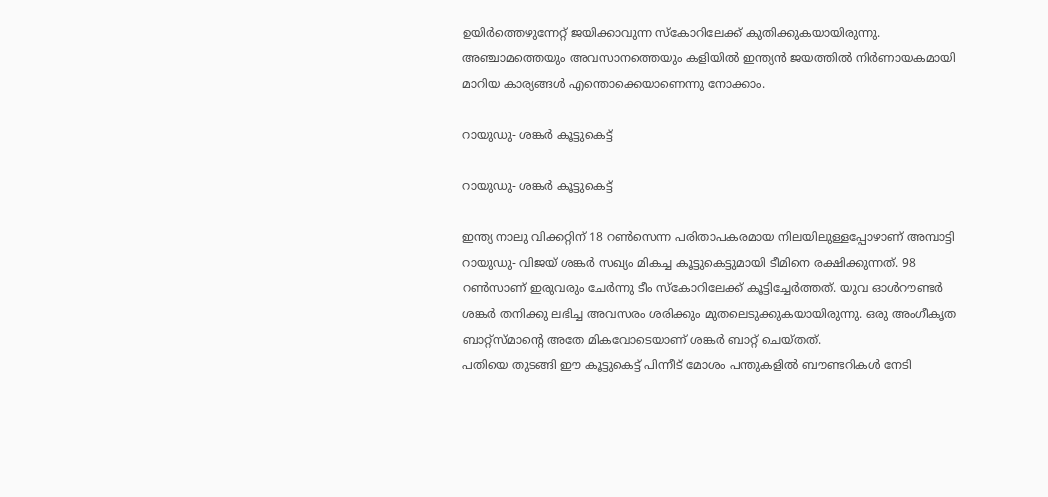ഉയിര്‍ത്തെഴുന്നേറ്റ് ജയിക്കാവുന്ന സ്‌കോറിലേക്ക് കുതിക്കുകയായിരുന്നു. അഞ്ചാമത്തെയും അവസാനത്തെയും കളിയില്‍ ഇന്ത്യന്‍ ജയത്തില്‍ നിര്‍ണായകമായി മാറിയ കാര്യങ്ങള്‍ എന്തൊക്കെയാണെന്നു നോക്കാം.

റായുഡു- ശങ്കര്‍ കൂട്ടുകെട്ട്

റായുഡു- ശങ്കര്‍ കൂട്ടുകെട്ട്

ഇന്ത്യ നാലു വിക്കറ്റിന് 18 റണ്‍സെന്ന പരിതാപകരമായ നിലയിലുള്ളപ്പോഴാണ് അമ്പാട്ടി റായുഡു- വിജയ് ശങ്കര്‍ സഖ്യം മികച്ച കൂട്ടുകെട്ടുമായി ടീമിനെ രക്ഷിക്കുന്നത്. 98 റണ്‍സാണ് ഇരുവരും ചേര്‍ന്നു ടീം സ്‌കോറിലേക്ക് കൂട്ടിച്ചേര്‍ത്തത്. യുവ ഓള്‍റൗണ്ടര്‍ ശങ്കര്‍ തനിക്കു ലഭിച്ച അവസരം ശരിക്കും മുതലെടുക്കുകയായിരുന്നു. ഒരു അംഗീകൃത ബാറ്റ്‌സ്മാന്റെ അതേ മികവോടെയാണ് ശങ്കര്‍ ബാറ്റ് ചെയ്തത്.
പതിയെ തുടങ്ങി ഈ കൂട്ടുകെട്ട് പിന്നീട് മോശം പന്തുകളില്‍ ബൗണ്ടറികള്‍ നേടി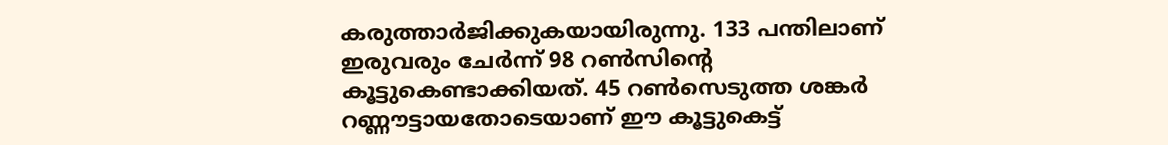കരുത്താര്‍ജിക്കുകയായിരുന്നു. 133 പന്തിലാണ് ഇരുവരും ചേര്‍ന്ന് 98 റണ്‍സിന്റെ കൂട്ടുകെണ്ടാക്കിയത്. 45 റണ്‍സെടുത്ത ശങ്കര്‍ റണ്ണൗട്ടായതോടെയാണ് ഈ കൂട്ടുകെട്ട്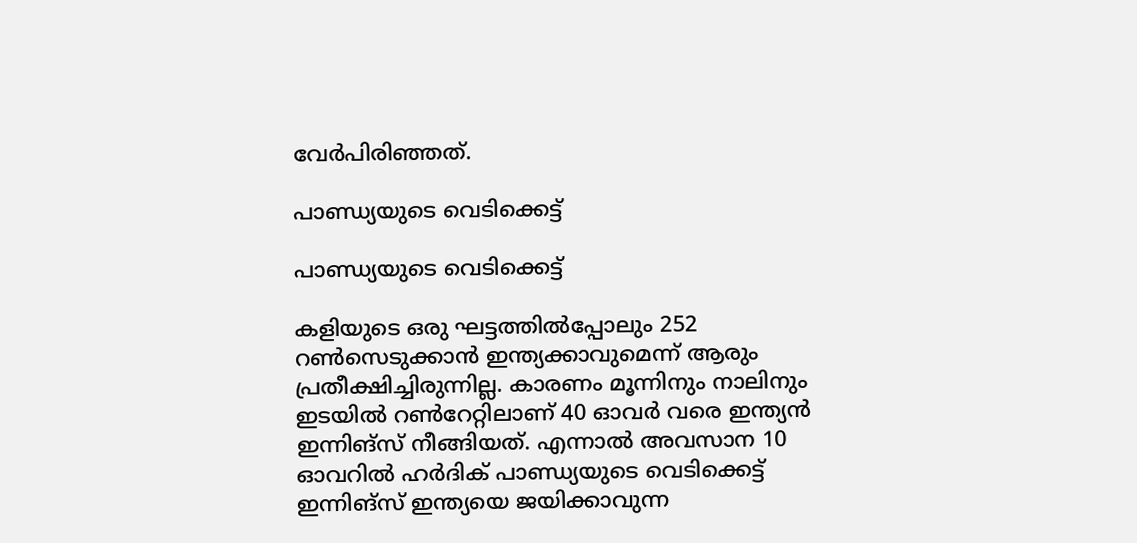വേര്‍പിരിഞ്ഞത്.

പാണ്ഡ്യയുടെ വെടിക്കെട്ട്

പാണ്ഡ്യയുടെ വെടിക്കെട്ട്

കളിയുടെ ഒരു ഘട്ടത്തില്‍പ്പോലും 252 റണ്‍സെടുക്കാന്‍ ഇന്ത്യക്കാവുമെന്ന് ആരും പ്രതീക്ഷിച്ചിരുന്നില്ല. കാരണം മൂന്നിനും നാലിനും ഇടയില്‍ റണ്‍റേറ്റിലാണ് 40 ഓവര്‍ വരെ ഇന്ത്യന്‍ ഇന്നിങ്‌സ് നീങ്ങിയത്. എന്നാല്‍ അവസാന 10 ഓവറില്‍ ഹര്‍ദിക് പാണ്ഡ്യയുടെ വെടിക്കെട്ട് ഇന്നിങ്‌സ് ഇന്ത്യയെ ജയിക്കാവുന്ന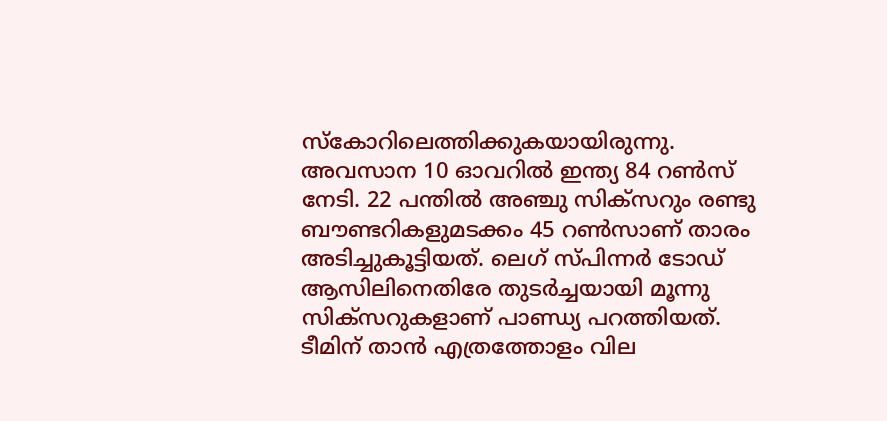സ്‌കോറിലെത്തിക്കുകയായിരുന്നു. അവസാന 10 ഓവറില്‍ ഇന്ത്യ 84 റണ്‍സ് നേടി. 22 പന്തില്‍ അഞ്ചു സിക്‌സറും രണ്ടു ബൗണ്ടറികളുമടക്കം 45 റണ്‍സാണ് താരം അടിച്ചുകൂട്ടിയത്. ലെഗ് സ്പിന്നര്‍ ടോഡ് ആസിലിനെതിരേ തുടര്‍ച്ചയായി മൂന്നു സിക്‌സറുകളാണ് പാണ്ഡ്യ പറത്തിയത്.
ടീമിന് താന്‍ എത്രത്തോളം വില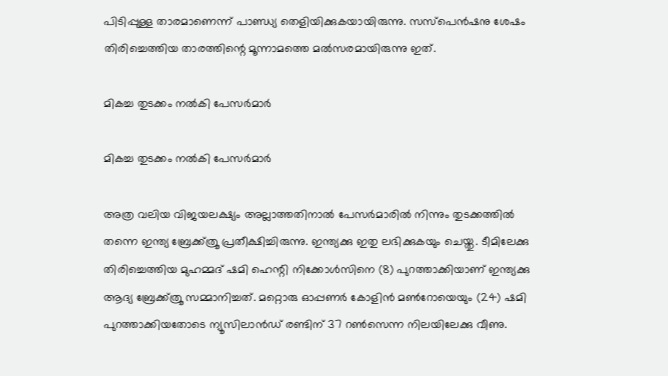പിടിപ്പുള്ള താരമാണെന്ന് പാണ്ഡ്യ തെളിയിക്കുകയായിരുന്നു. സസ്‌പെന്‍ഷനു ശേഷം തിരിച്ചെത്തിയ താരത്തിന്റെ മൂന്നാമത്തെ മല്‍സരമായിരുന്നു ഇത്.

മികച്ച തുടക്കം നല്‍കി പേസര്‍മാര്‍

മികച്ച തുടക്കം നല്‍കി പേസര്‍മാര്‍

അത്ര വലിയ വിജയലക്ഷ്യം അല്ലാത്തതിനാല്‍ പേസര്‍മാരില്‍ നിന്നും തുടക്കത്തില്‍ തന്നെ ഇന്ത്യ ബ്രേക്ക്ത്രൂ പ്രതീക്ഷിച്ചിരുന്നു. ഇന്ത്യക്കു ഇതു ലഭിക്കുകയും ചെയ്തു. ടീമിലേക്കു തിരിച്ചെത്തിയ മുഹമ്മദ് ഷമി ഹെന്റി നിക്കോള്‍സിനെ (8) പുറത്താക്കിയാണ് ഇന്ത്യക്കു ആദ്യ ബ്രേക്ക്ത്രൂ സമ്മാനിച്ചത്. മറ്റൊരു ഓപ്പണര്‍ കോളിന്‍ മണ്‍റോയെയും (24) ഷമി പുറത്താക്കിയതോടെ ന്യൂസിലാന്‍ഡ് രണ്ടിന് 37 റണ്‍സെന്ന നിലയിലേക്കു വീണു.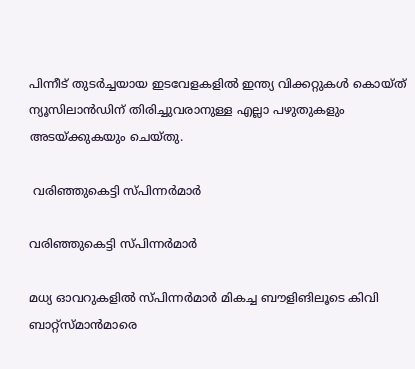പിന്നീട് തുടര്‍ച്ചയായ ഇടവേളകളില്‍ ഇന്ത്യ വിക്കറ്റുകള്‍ കൊയ്ത് ന്യൂസിലാന്‍ഡിന് തിരിച്ചുവരാനുള്ള എല്ലാ പഴുതുകളും അടയ്ക്കുകയും ചെയ്തു.

 വരിഞ്ഞുകെട്ടി സ്പിന്നര്‍മാര്‍

വരിഞ്ഞുകെട്ടി സ്പിന്നര്‍മാര്‍

മധ്യ ഓവറുകളില്‍ സ്പിന്നര്‍മാര്‍ മികച്ച ബൗളിങിലൂടെ കിവി ബാറ്റ്‌സ്മാന്‍മാരെ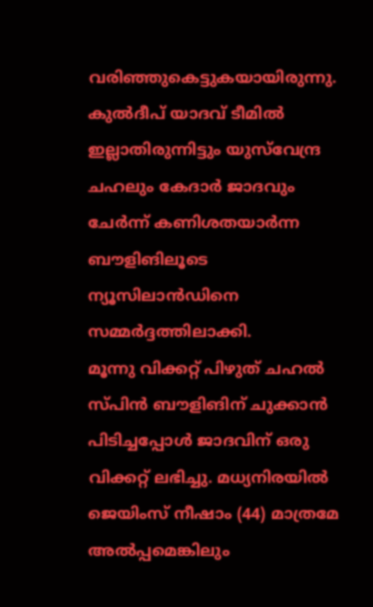വരിഞ്ഞുകെട്ടുകയായിരുന്നു. കുല്‍ദീപ് യാദവ് ടീമില്‍ ഇല്ലാതിരുന്നിട്ടും യുസ്‌വേന്ദ്ര ചഹലും കേദാര്‍ ജാദവും ചേര്‍ന്ന് കണിശതയാര്‍ന്ന ബൗളിങിലൂടെ ന്യൂസിലാന്‍ഡിനെ സമ്മര്‍ദ്ദത്തിലാക്കി.
മൂന്നു വിക്കറ്റ് പിഴുത് ചഹല്‍ സ്പിന്‍ ബൗളിങിന് ചുക്കാന്‍ പിടിച്ചപ്പോള്‍ ജാദവിന് ഒരു വിക്കറ്റ് ലഭിച്ചു. മധ്യനിരയില്‍ ജെയിംസ് നീഷാം (44) മാത്രമേ അല്‍പ്പമെങ്കിലും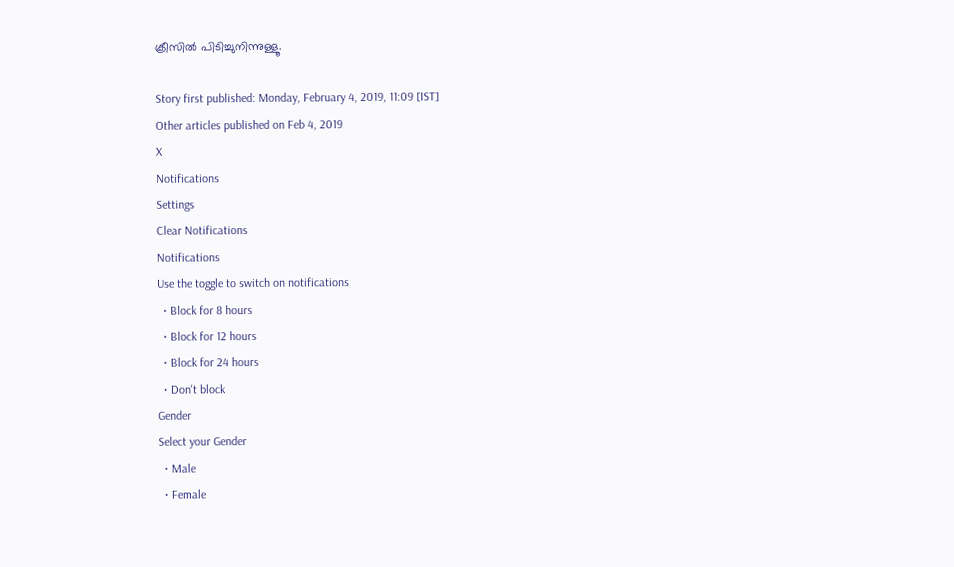ക്രീസില്‍ പിടിച്ചുനിന്നുള്ളൂ.

Story first published: Monday, February 4, 2019, 11:09 [IST]
Other articles published on Feb 4, 2019
X
Notifications
Settings
Clear Notifications
Notifications
Use the toggle to switch on notifications
  • Block for 8 hours
  • Block for 12 hours
  • Block for 24 hours
  • Don't block
Gender
Select your Gender
  • Male
  • Female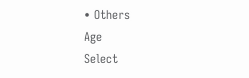• Others
Age
Select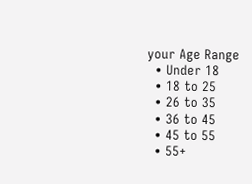your Age Range
  • Under 18
  • 18 to 25
  • 26 to 35
  • 36 to 45
  • 45 to 55
  • 55+